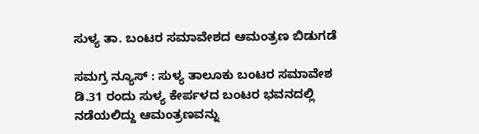ಸುಳ್ಯ ತಾ. ಬಂಟರ ಸಮಾವೇಶದ ಆಮಂತ್ರಣ ಬಿಡುಗಡೆ

ಸಮಗ್ರ ನ್ಯೂಸ್ : ಸುಳ್ಯ ತಾಲೂಕು ಬಂಟರ ಸಮಾವೇಶ ಡಿ.31 ರಂದು ಸುಳ್ಯ ಕೇರ್ಪಳದ ಬಂಟರ ಭವನದಲ್ಲಿ ನಡೆಯಲಿದ್ದು ಆಮಂತ್ರಣವನ್ನು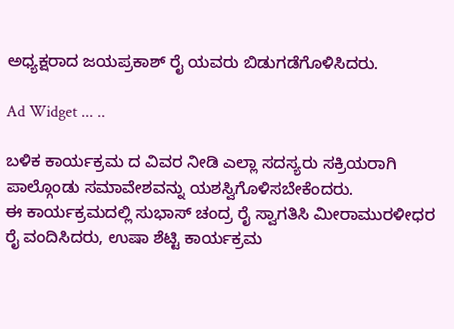ಅಧ್ಯಕ್ಷರಾದ ಜಯಪ್ರಕಾಶ್ ರೈ ಯವರು ಬಿಡುಗಡೆಗೊಳಿಸಿದರು.

Ad Widget ... ..

ಬಳಿಕ ಕಾರ್ಯಕ್ರಮ ದ ವಿವರ ನೀಡಿ ಎಲ್ಲಾ ಸದಸ್ಯರು ಸಕ್ರಿಯರಾಗಿ ಪಾಲ್ಗೊಂಡು ಸಮಾವೇಶವನ್ನು ಯಶಸ್ವಿಗೊಳಿಸಬೇಕೆಂದರು.
ಈ ಕಾರ್ಯಕ್ರಮದಲ್ಲಿ ಸುಭಾಸ್ ಚಂದ್ರ ರೈ ಸ್ವಾಗತಿಸಿ ಮೀರಾಮುರಳೀಧರ ರೈ ವಂದಿಸಿದರು, ಉಷಾ ಶೆಟ್ಟಿ ಕಾರ್ಯಕ್ರಮ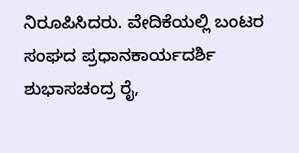ನಿರೂಪಿಸಿದರು. ವೇದಿಕೆಯಲ್ಲಿ ಬಂಟರ ಸಂಘದ ಪ್ರಧಾನಕಾರ್ಯದರ್ಶಿ ಶುಭಾಸಚಂದ್ರ ರೈ,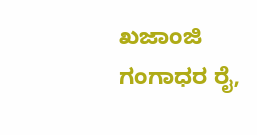ಖಜಾಂಜಿ ಗಂಗಾಧರ ರೈ,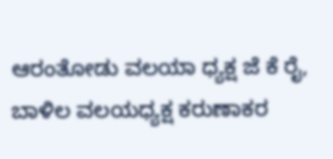ಆರಂತೋಡು ವಲಯಾ ಧ್ಯಕ್ಷ ಜೆ ಕೆ ರೈ, ಬಾಳಿಲ ವಲಯಧ್ಯಕ್ಷ ಕರುಣಾಕರ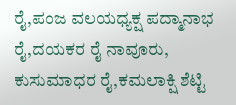ರೈ,ಪಂಜ ವಲಯಧ್ಯಕ್ಷ ಪದ್ಮಾನಾಭ ರೈ,ದಯಕರ ರೈ ನಾವೂರು, ಕುಸುಮಾಧರ ರೈ,ಕಮಲಾಕ್ಷಿ ಶೆಟ್ಟಿ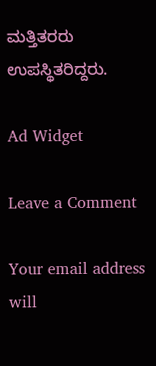ಮತ್ತಿತರರು ಉಪಸ್ಥಿತರಿದ್ದರು.

Ad Widget

Leave a Comment

Your email address will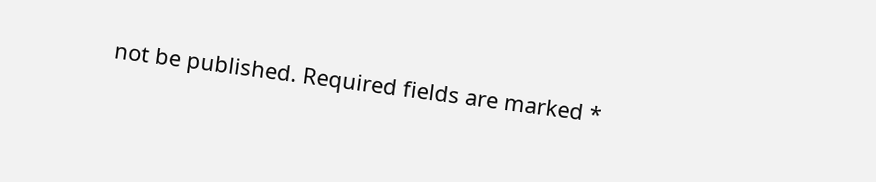not be published. Required fields are marked *